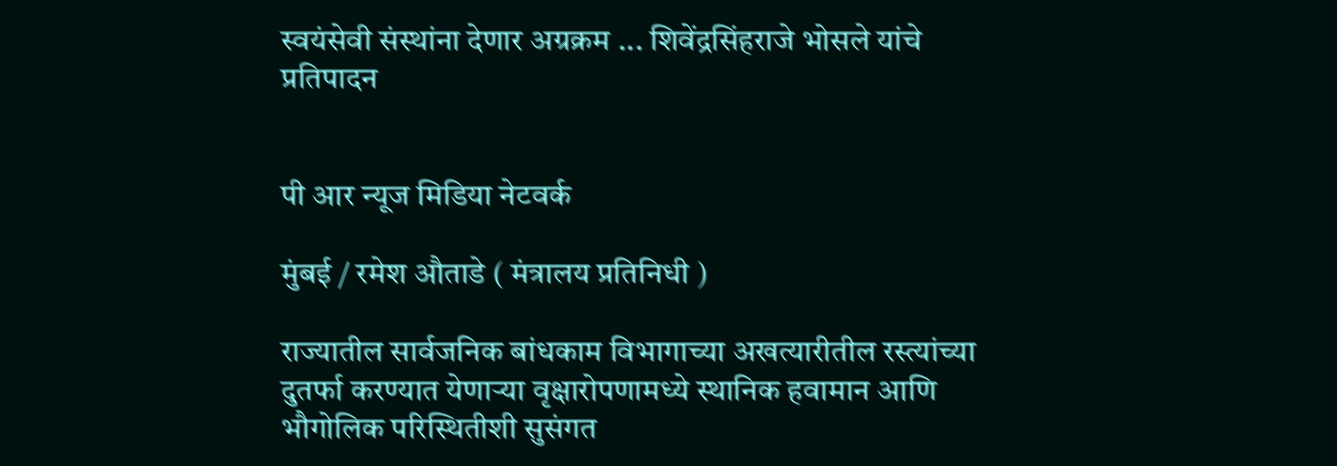स्वयंसेवी संस्थांना देणार अग्रक्रम ... शिवेंद्रसिंहराजे भोसले यांचे प्रतिपादन


पी आर न्यूज मिडिया नेटवर्क

मुंबई / रमेश औताडे ( मंत्रालय प्रतिनिधी )

राज्यातील सार्वजनिक बांधकाम विभागाच्या अखत्यारीतील रस्त्यांच्या दुतर्फा करण्यात येणाऱ्या वृक्षारोपणामध्ये स्थानिक हवामान आणि भौगोलिक परिस्थितीशी सुसंगत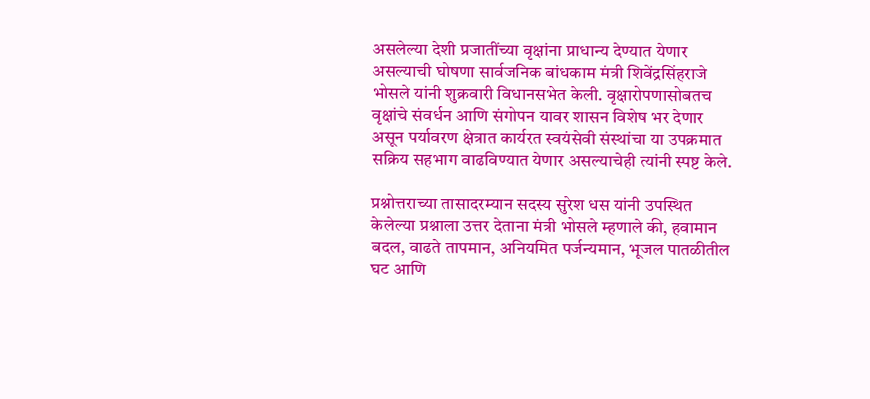असलेल्या देशी प्रजातींच्या वृक्षांना प्राधान्य देण्यात येणार असल्याची घोषणा सार्वजनिक बांधकाम मंत्री शिवेंद्रसिंहराजे भोसले यांनी शुक्रवारी विधानसभेत केली. वृक्षारोपणासोबतच वृक्षांचे संवर्धन आणि संगोपन यावर शासन विशेष भर देणार असून पर्यावरण क्षेत्रात कार्यरत स्वयंसेवी संस्थांचा या उपक्रमात सक्रिय सहभाग वाढविण्यात येणार असल्याचेही त्यांनी स्पष्ट केले.

प्रश्नोत्तराच्या तासादरम्यान सदस्य सुरेश धस यांनी उपस्थित केलेल्या प्रश्नाला उत्तर देताना मंत्री भोसले म्हणाले की, हवामान बदल, वाढते तापमान, अनियमित पर्जन्यमान, भूजल पातळीतील घट आणि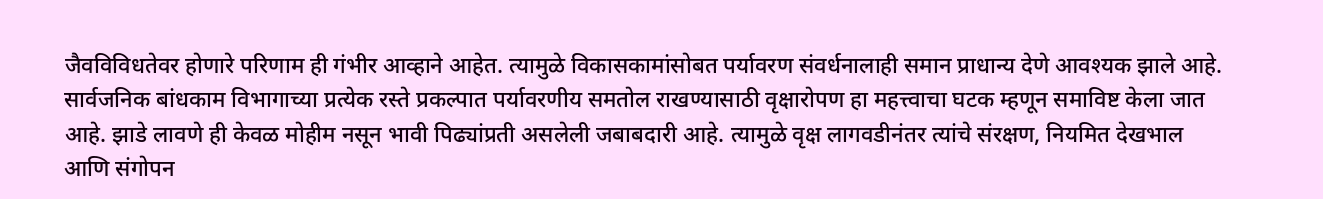जैवविविधतेवर होणारे परिणाम ही गंभीर आव्हाने आहेत. त्यामुळे विकासकामांसोबत पर्यावरण संवर्धनालाही समान प्राधान्य देणे आवश्यक झाले आहे. सार्वजनिक बांधकाम विभागाच्या प्रत्येक रस्ते प्रकल्पात पर्यावरणीय समतोल राखण्यासाठी वृक्षारोपण हा महत्त्वाचा घटक म्हणून समाविष्ट केला जात आहे. झाडे लावणे ही केवळ मोहीम नसून भावी पिढ्यांप्रती असलेली जबाबदारी आहे. त्यामुळे वृक्ष लागवडीनंतर त्यांचे संरक्षण, नियमित देखभाल आणि संगोपन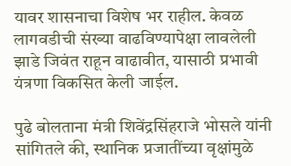यावर शासनाचा विशेष भर राहील. केवळ लागवडीची संख्या वाढविण्यापेक्षा लावलेली झाडे जिवंत राहून वाढावीत, यासाठी प्रभावी यंत्रणा विकसित केली जाईल.

पुढे बोलताना मंत्री शिवेंद्रसिंहराजे भोसले यांनी सांगितले की, स्थानिक प्रजातींच्या वृक्षांमुळे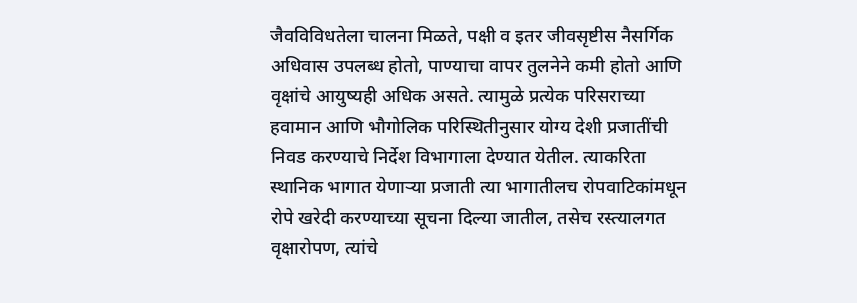जैवविविधतेला चालना मिळते, पक्षी व इतर जीवसृष्टीस नैसर्गिक अधिवास उपलब्ध होतो, पाण्याचा वापर तुलनेने कमी होतो आणि वृक्षांचे आयुष्यही अधिक असते. त्यामुळे प्रत्येक परिसराच्या हवामान आणि भौगोलिक परिस्थितीनुसार योग्य देशी प्रजातींची निवड करण्याचे निर्देश विभागाला देण्यात येतील. त्याकरिता स्थानिक भागात येणाऱ्या प्रजाती त्या भागातीलच रोपवाटिकांमधून रोपे खरेदी करण्याच्या सूचना दिल्या जातील, तसेच रस्त्यालगत वृक्षारोपण, त्यांचे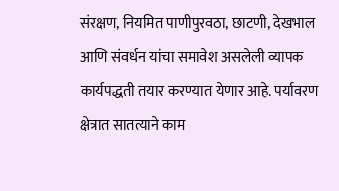संरक्षण, नियमित पाणीपुरवठा, छाटणी, देखभाल आणि संवर्धन यांचा समावेश असलेली व्यापक कार्यपद्धती तयार करण्यात येणार आहे. पर्यावरण क्षेत्रात सातत्याने काम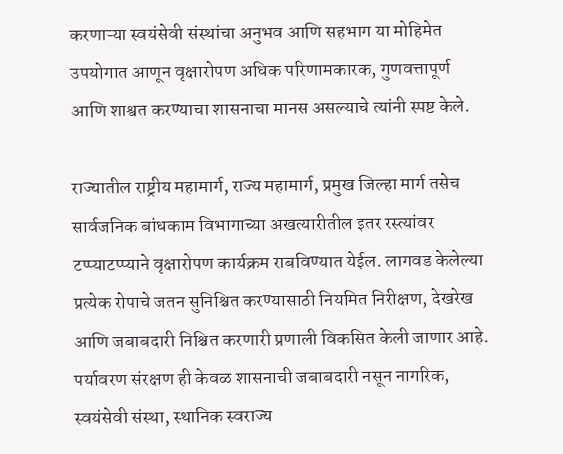करणाऱ्या स्वयंसेवी संस्थांचा अनुभव आणि सहभाग या मोहिमेत उपयोगात आणून वृक्षारोपण अधिक परिणामकारक, गुणवत्तापूर्ण आणि शाश्वत करण्याचा शासनाचा मानस असल्याचे त्यांनी स्पष्ट केले.

राज्यातील राष्ट्रीय महामार्ग, राज्य महामार्ग, प्रमुख जिल्हा मार्ग तसेच सार्वजनिक बांधकाम विभागाच्या अखत्यारीतील इतर रस्त्यांवर टप्प्याटप्प्याने वृक्षारोपण कार्यक्रम राबविण्यात येईल. लागवड केलेल्या प्रत्येक रोपाचे जतन सुनिश्चित करण्यासाठी नियमित निरीक्षण, देखरेख आणि जबाबदारी निश्चित करणारी प्रणाली विकसित केली जाणार आहे. पर्यावरण संरक्षण ही केवळ शासनाची जबाबदारी नसून नागरिक, स्वयंसेवी संस्था, स्थानिक स्वराज्य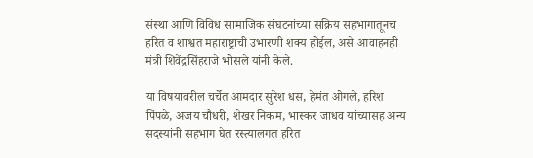संस्था आणि विविध सामाजिक संघटनांच्या सक्रिय सहभागातूनच हरित व शाश्वत महाराष्ट्राची उभारणी शक्य होईल, असे आवाहनही मंत्री शिवेंद्रसिंहराजे भोसले यांनी केले.

या विषयावरील चर्चेत आमदार सुरेश धस, हेमंत ओगले, हरिश पिंपळे, अजय चौधरी, शेखर निकम, भास्कर जाधव यांच्यासह अन्य सदस्यांनी सहभाग घेत रस्त्यालगत हरित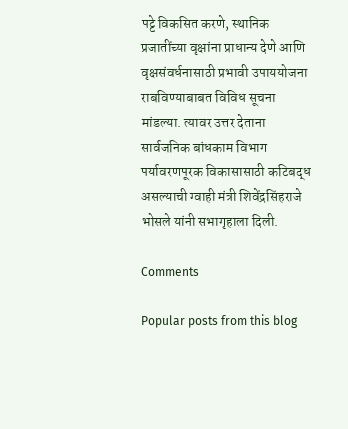पट्टे विकसित करणे, स्थानिक प्रजातींच्या वृक्षांना प्राधान्य देणे आणि वृक्षसंवर्धनासाठी प्रभावी उपाययोजना राबविण्याबाबत विविध सूचना मांडल्या. त्यावर उत्तर देताना सार्वजनिक बांधकाम विभाग पर्यावरणपूरक विकासासाठी कटिबद्ध असल्याची ग्वाही मंत्री शिवेंद्रसिंहराजे भोसले यांनी सभागृहाला दिली.

Comments

Popular posts from this blog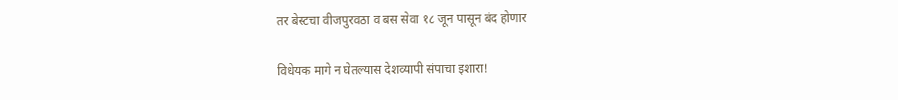तर बेस्टचा वीजपुरवठा व बस सेवा १८ जून पासून बंद होणार

विधेयक मागे न घेतल्यास देशव्यापी संपाचा इशारा!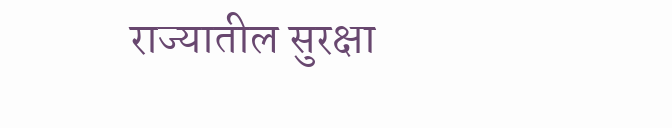राज्यातील सुरक्षा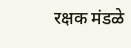रक्षक मंडळे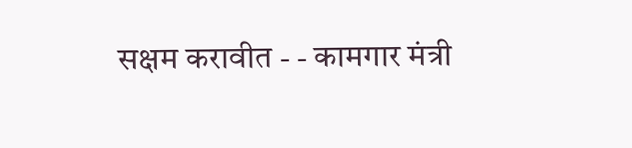सक्षम करावीत - - कामगार मंत्री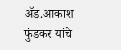ॲड.आकाश फुंडकर यांचे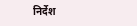निर्देश